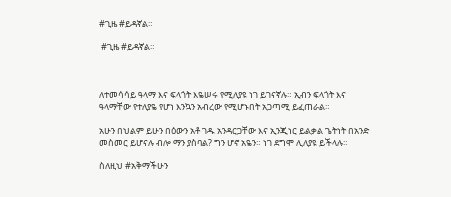#ጊዜ #ይዳኛል።

 #ጊዜ #ይዳኛል።



ለተመሳሳይ ዓላማ እና ፍላጎት እዬሠሩ የሚለያዩ ነገ ይገናኛሉ። ኢብን ፍላጎት እና ዓላማቸው የተለያዬ የሆነ እንኳን አብረው የሚሆኑበት አጋጣሚ ይፈጠራል።

አሁን በህልም ይሁን በዕውን አቶ ገዱ አንዳርጋቸው እና ኢንጂነር ይልቃል ጌትነት በአንድ መስመር ይሆናሉ ብሎ ማን ያስባል? ግን ሆኖ አዬን። ነገ ደግሞ ሊለያዩ ይችላሉ።

ስለዚህ #አቅማችሁን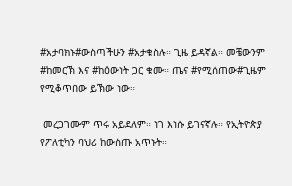#አታባክኑ#ውስጣችሁን #አታቁስሉ። ጊዜ ይዳኛል። መቼውንም #ከመርኽ እና #ከዕውነት ጋር ቁሙ። ጤና #የሚሰጠው#ጊዜም የሚቆጥበው ይኽው ነው።

 መረጋገሙም ጥሩ አይደለም። ነገ እነሱ ይገናኛሉ። የኢትዮጵያ የፖለቲካን ባህሪ ከውስጡ አጥኑት።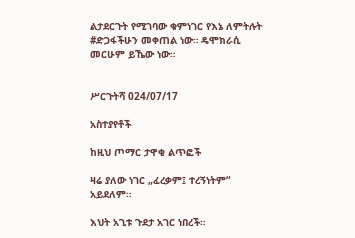ልታደርጉት የሚገባው ቁምነገር የእኔ ለምትሉት #ድጋፋችሁን መቀጠል ነው። ዴሞክራሲ መርሁም ይኼው ነው።


ሥርጉትሻ 024/07/17

አስተያየቶች

ከዚህ ጦማር ታዋቂ ልጥፎች

ዛሬ ያለው ነገር „ፈረቃም፤ ተረኝነትም“ አይደለም።

እህት አጊቱ ጉደታ አገር ነበረች።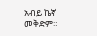አብይ ኬኛ መቅድም።